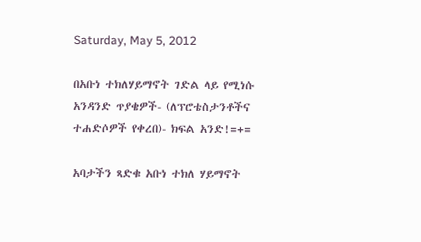Saturday, May 5, 2012

በአቡነ ተክለሃይማኖት ገድል ላይ የሚነሱ አንዳንድ ጥያቄዎች- (ለፕሮቴስታንቶችና ተሐድሶዎች የቀረበ)- ክፍል አንድ!=+=

አባታችን ጻድቁ አቡነ ተክለ ሃይማኖት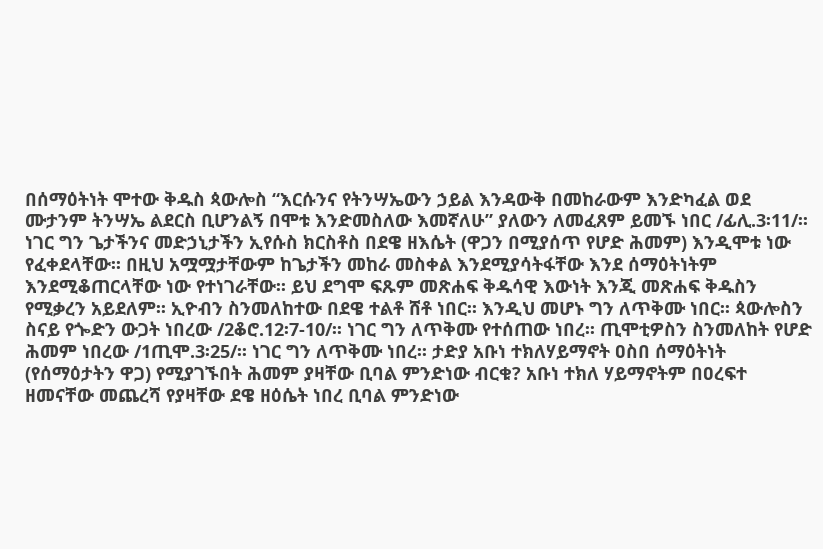በሰማዕትነት ሞተው ቅዱስ ጳውሎስ “እርሱንና የትንሣኤውን ኃይል እንዳውቅ በመከራውም እንድካፈል ወደ ሙታንም ትንሣኤ ልደርስ ቢሆንልኝ በሞቱ እንድመስለው እመኛለሁ” ያለውን ለመፈጸም ይመኙ ነበር /ፊሊ.3፡11/፡፡ ነገር ግን ጌታችንና መድኃኒታችን ኢየሱስ ክርስቶስ በደዌ ዘእሴት (ዋጋን በሚያሰጥ የሆድ ሕመም) እንዲሞቱ ነው የፈቀደላቸው፡፡ በዚህ አሟሟታቸውም ከጌታችን መከራ መስቀል እንደሚያሳትፋቸው እንደ ሰማዕትነትም እንደሚቆጠርላቸው ነው የተነገራቸው፡፡ ይህ ደግሞ ፍጹም መጽሐፍ ቅዱሳዊ እውነት እንጂ መጽሐፍ ቅዱስን የሚቃረን አይደለም፡፡ ኢዮብን ስንመለከተው በደዌ ተልቶ ሸቶ ነበር፡፡ እንዲህ መሆኑ ግን ለጥቅሙ ነበር፡፡ ጳውሎስን ስናይ የጐድን ውጋት ነበረው /2ቆሮ.12፡7-10/፡፡ ነገር ግን ለጥቅሙ የተሰጠው ነበረ፡፡ ጢሞቲዎስን ስንመለከት የሆድ ሕመም ነበረው /1ጢሞ.3፡25/፡፡ ነገር ግን ለጥቅሙ ነበረ፡፡ ታድያ አቡነ ተክለሃይማኖት ዐስበ ሰማዕትነት (የሰማዕታትን ዋጋ) የሚያገኙበት ሕመም ያዛቸው ቢባል ምንድነው ብርቁ? አቡነ ተክለ ሃይማኖትም በዐረፍተ ዘመናቸው መጨረሻ የያዛቸው ደዌ ዘዕሴት ነበረ ቢባል ምንድነው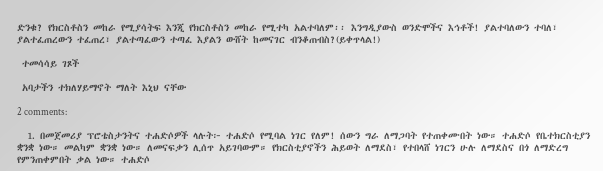ድንቁ? የክርስቶስን መከራ የሚያሳትፍ እንጂ የክርስቶስን መከራ የሚተካ አልተባለም፡፡ እንግዲያውስ ወንድሞችና እኅቶች! ያልተባለውን ተባለ፣ ያልተፈጠረውን ተፈጠረ፣ ያልተጣፈውን ተጣፈ እያልን ውሸት ከመናገር ብንቆጠብስ?(ይቀጥላል!)

 ተመሳሳይ ገጾች

 አባታችን ተክለሃይማኖት ማለት እኒህ ናቸው

2 comments:

  1. በመጀመሪያ ፕሮቴስታንትና ተሐድሶዎች ላሉት፦ ተሐድሶ የሚባል ነገር የለም! ሰውን ግራ ለማጋባት የተጠቀሙበት ነው። ተሐድሶ የቤተክርስቲያን ቋንቋ ነው። መልካም ቋንቋ ነው። ለመናፍቃን ሊሰጥ አይገባውም። የክርስቲያኖችን ሕይወት ለማደስ፣ የተበላሸ ነገርን ሁሉ ለማደስና በጎ ለማድረግ የምንጠቀምበት ቃል ነው። ተሐድሶ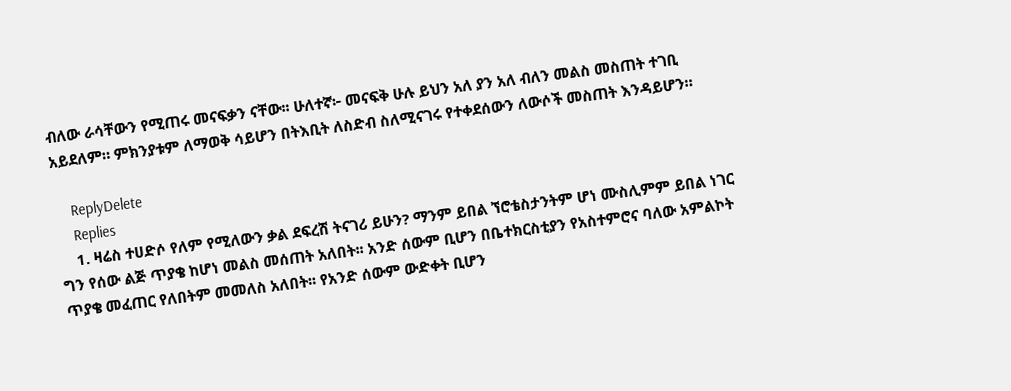ብለው ራሳቸውን የሚጠሩ መናፍቃን ናቸው፡፡ ሁለተኛ፦ መናፍቅ ሁሉ ይህን አለ ያን አለ ብለን መልስ መስጠት ተገቢ አይደለም። ምክንያቱም ለማወቅ ሳይሆን በትእቢት ለስድብ ስለሚናገሩ የተቀደሰውን ለውሶች መስጠት እንዳይሆን።

    ReplyDelete
    Replies
    1. ዛሬስ ተሀድሶ የለም የሚለውን ቃል ደፍረሽ ትናገሪ ይሁን? ማንም ይበል ኘሮቴስታንትም ሆነ ሙስሊምም ይበል ነገር ግን የሰው ልጅ ጥያቄ ከሆነ መልስ መሰጠት አለበት፡፡ አንድ ሰውም ቢሆን በቤተክርስቲያን የአስተምሮና ባለው አምልኮት ጥያቄ መፈጠር የለበትም መመለስ አለበት፡፡ የአንድ ሰውም ውድቀት ቢሆን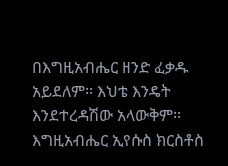በእግዚአብሔር ዘንድ ፈቃዱ አይደለም፡፡ እህቴ እንዴት እንደተረዳሽው አላውቅም፡፡ እግዚአብሔር ኢየሱስ ክርስቶስ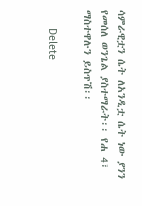ሳምራዊቷን ሴት ለአንዲቷ ሴት ነው ያንን የመሰለ ወንጌል ያስተማራት፡፡ የሐ 4፣ ማስተዋሉን ይስጥሽ፡፡

      Delete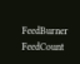FeedBurner FeedCount